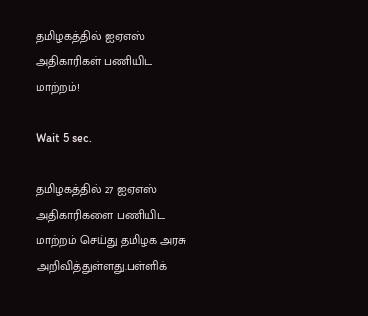தமிழகத்தில் ஐஏஎஸ் அதிகாரிகள் பணியிட மாற்றம்!

Wait 5 sec.

தமிழகத்தில் 27 ஐஏஎஸ் அதிகாரிகளை பணியிட மாற்றம் செய்து தமிழக அரசு அறிவித்துள்ளது.பள்ளிக்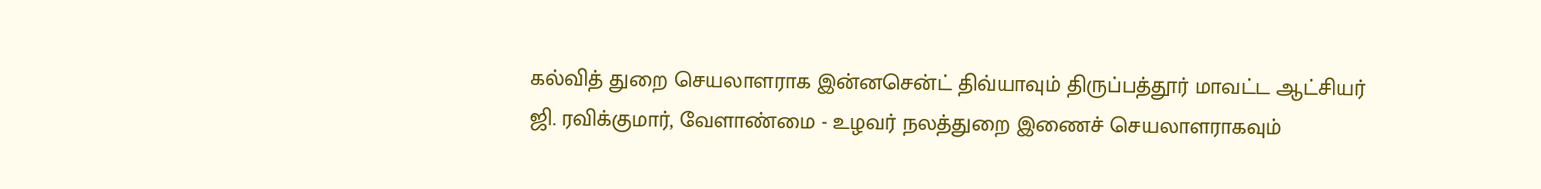கல்வித் துறை செயலாளராக இன்னசென்ட் திவ்யாவும் திருப்பத்தூர் மாவட்ட ஆட்சியர் ஜி. ரவிக்குமார், வேளாண்மை - உழவர் நலத்துறை இணைச் செயலாளராகவும்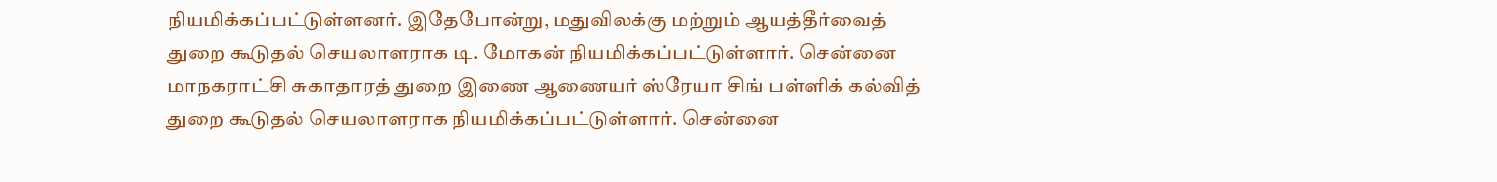நியமிக்கப்பட்டுள்ளனர். இதேபோன்று, மதுவிலக்கு மற்றும் ஆயத்தீர்வைத் துறை கூடுதல் செயலாளராக டி. மோகன் நியமிக்கப்பட்டுள்ளார். சென்னை மாநகராட்சி சுகாதாரத் துறை இணை ஆணையர் ஸ்ரேயா சிங் பள்ளிக் கல்வித் துறை கூடுதல் செயலாளராக நியமிக்கப்பட்டுள்ளார். சென்னை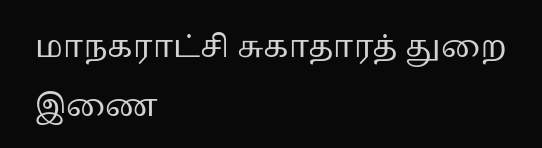மாநகராட்சி சுகாதாரத் துறை இணை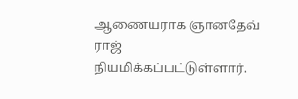ஆணையராக ஞானதேவ் ராஜ் நியமிக்கப்பட்டுள்ளார்.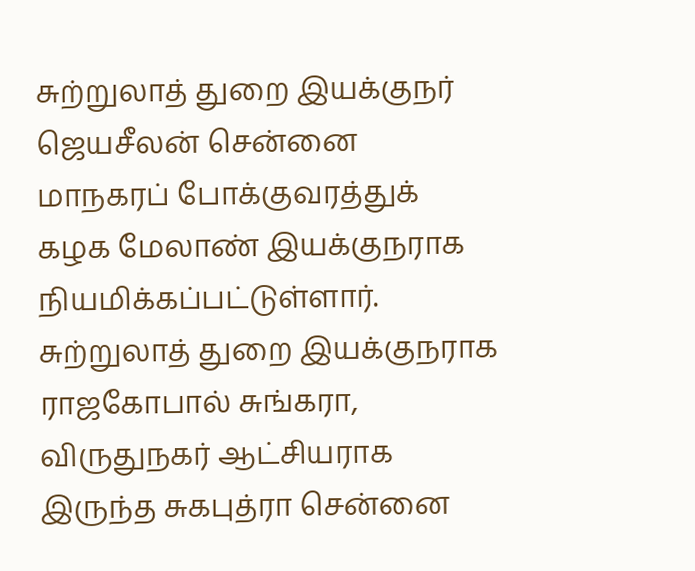சுற்றுலாத் துறை இயக்குநர் ஜெயசீலன் சென்னை மாநகரப் போக்குவரத்துக் கழக மேலாண் இயக்குநராக நியமிக்கப்பட்டுள்ளார். சுற்றுலாத் துறை இயக்குநராக ராஜகோபால் சுங்கரா, விருதுநகர் ஆட்சியராக இருந்த சுகபுத்ரா சென்னை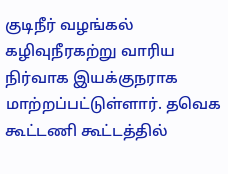குடிநீர் வழங்கல் கழிவுநீரகற்று வாரிய நிர்வாக இயக்குநராக மாற்றப்பட்டுள்ளார். தவெக கூட்டணி கூட்டத்தில்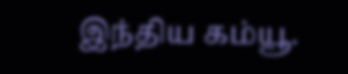இந்திய கம்யூ.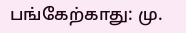பங்கேற்காது: மு.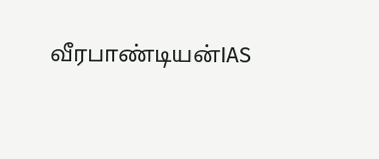வீரபாண்டியன்IAS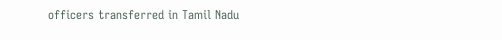officers transferred in Tamil Nadu